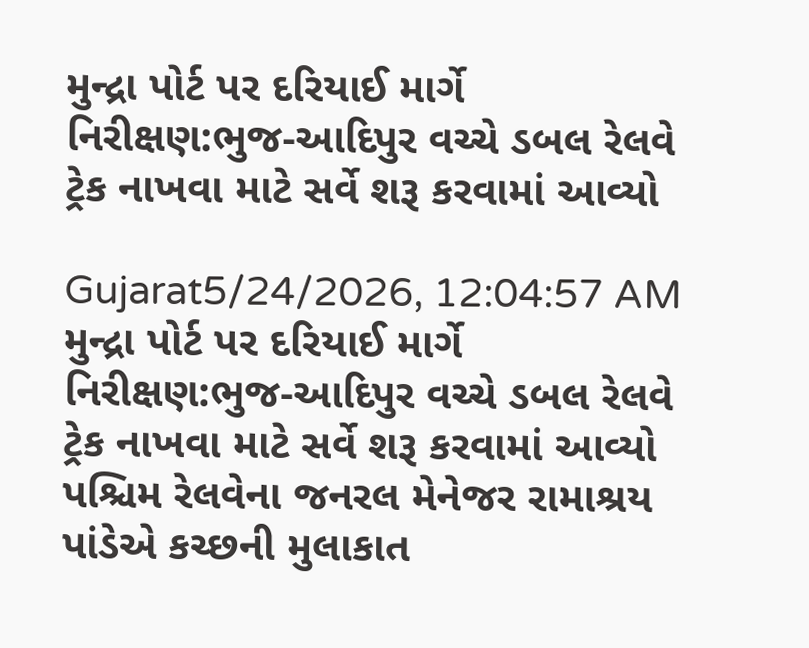મુન્દ્રા પોર્ટ પર દરિયાઈ માર્ગે નિરીક્ષણ:ભુજ-આદિપુર વચ્ચે ડબલ રેલવે ટ્રેક નાખવા માટે સર્વે શરૂ કરવામાં આવ્યો

Gujarat5/24/2026, 12:04:57 AM
મુન્દ્રા પોર્ટ પર દરિયાઈ માર્ગે નિરીક્ષણ:ભુજ-આદિપુર વચ્ચે ડબલ રેલવે ટ્રેક નાખવા માટે સર્વે શરૂ કરવામાં આવ્યો
પશ્ચિમ રેલવેના જનરલ મેનેજર રામાશ્રય પાંડેએ કચ્છની મુલાકાત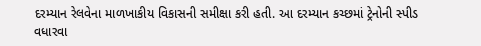દરમ્યાન રેલવેના માળખાકીય વિકાસની સમીક્ષા કરી હતી. આ દરમ્યાન કચ્છમાં ટ્રેનોની સ્પીડ વધારવા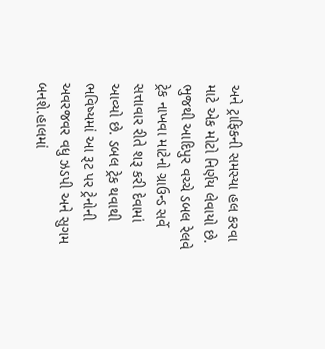અને ટ્રાફિકની સમસ્યા હલ કરવા માટે એક મોટો નિર્ણય લેવાયો છે. ભુજથી આદિપુર વચ્ચે ડબલ રેલવે ટ્રેક નાખવા માટેનો ગ્રાઉન્ડ સર્વે સત્તાવાર રીતે શરૂ કરી દેવામાં આવ્યો છે. ડબલ ટ્રેક થવાથી ભવિષ્યમાં આ રૂટ પર ટ્રેનોની અવરજવર વધુ ઝડપી અને સુગમ બનશે.હાલમાં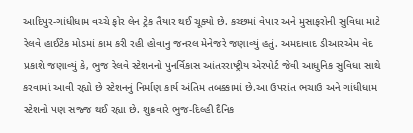આદિપુર-ગાંધીધામ વચ્ચે ફોર લેન ટ્રેક તૈયાર થઈ ચૂક્યો છે. કચ્છમાં વેપાર અને મુસાફરોની સુવિધા માટે રેલવે હાઈટેક મોડમાં કામ કરી રહી હોવાનુ જનરલ મેનેજરે જણાવ્યું હતું. અમદાવાદ ડીઆરએમ વેદ પ્રકાશે જણાવ્યું કે, ભુજ રેલવે સ્ટેશનનો પુનર્વિકાસ આંતરરાષ્ટ્રીય એરપોર્ટ જેવી આધુનિક સુવિધા સાથે કરવામાં આવી રહ્યો છે સ્ટેશનનું નિર્માણ કાર્ય અંતિમ તબક્કામાં છે.આ ઉપરાંત ભચાઉ અને ગાંધીધામ સ્ટેશનો પણ સજ્જ થઈ રહ્યા છે. શુક્રવારે ભુજ-દિલ્હી દૈનિક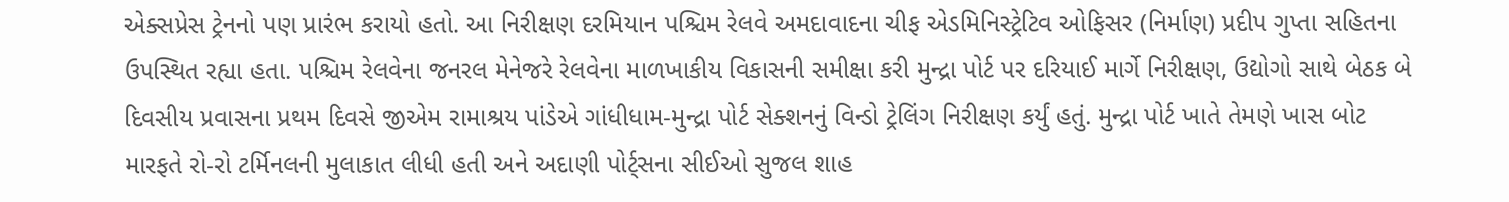એક્સપ્રેસ ટ્રેનનો પણ પ્રારંભ કરાયો હતો. આ નિરીક્ષણ દરમિયાન પશ્ચિમ રેલવે અમદાવાદના ચીફ એડમિનિસ્ટ્રેટિવ ઓફિસર (નિર્માણ) પ્રદીપ ગુપ્તા સહિતના ઉપસ્થિત રહ્યા હતા. પશ્ચિમ રેલવેના જનરલ મેનેજરે રેલવેના માળખાકીય વિકાસની સમીક્ષા કરી મુન્દ્રા પોર્ટ પર દરિયાઈ માર્ગે નિરીક્ષણ, ઉદ્યોગો સાથે બેઠક બે દિવસીય પ્રવાસના પ્રથમ દિવસે જીએમ રામાશ્રય પાંડેએ ગાંધીધામ-મુન્દ્રા પોર્ટ સેક્શનનું વિન્ડો ટ્રેલિંગ નિરીક્ષણ કર્યું હતું. મુન્દ્રા પોર્ટ ખાતે તેમણે ખાસ બોટ મારફતે રો-રો ટર્મિનલની મુલાકાત લીધી હતી અને અદાણી પોર્ટ્સના સીઈઓ સુજલ શાહ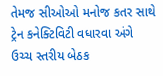તેમજ સીઓઓ મનોજ કતર સાથે ટ્રેન કનેક્ટિવિટી વધારવા અંગે ઉચ્ચ સ્તરીય બેઠક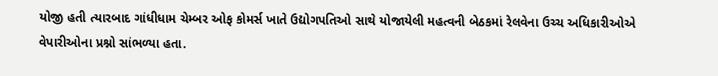યોજી હતી ત્યારબાદ ગાંધીધામ ચેમ્બર ઓફ કોમર્સ ખાતે ઉદ્યોગપતિઓ સાથે યોજાયેલી મહત્વની બેઠકમાં રેલવેના ઉચ્ચ અધિકારીઓએ વેપારીઓના પ્રશ્નો સાંભળ્યા હતા.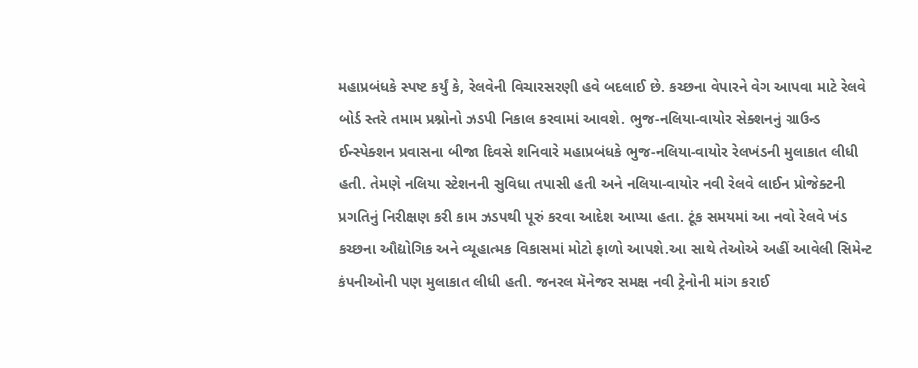મહાપ્રબંધકે સ્પષ્ટ કર્યું કે, રેલવેની વિચારસરણી હવે બદલાઈ છે. કચ્છના વેપારને વેગ આપવા માટે રેલવે બોર્ડ સ્તરે તમામ પ્રશ્નોનો ઝડપી નિકાલ કરવામાં આવશે. ભુજ-નલિયા-વાયોર સેક્શનનું ગ્રાઉન્ડ ઈન્સ્પેક્શન પ્રવાસના બીજા દિવસે શનિવારે મહાપ્રબંધકે ભુજ-નલિયા-વાયોર રેલખંડની મુલાકાત લીધી હતી. તેમણે નલિયા સ્ટેશનની સુવિધા તપાસી હતી અને નલિયા-વાયોર નવી રેલવે લાઈન પ્રોજેક્ટની પ્રગતિનું નિરીક્ષણ કરી કામ ઝડપથી પૂરું કરવા આદેશ આપ્યા હતા. ટૂંક સમયમાં આ નવો રેલવે ખંડ કચ્છના ઔદ્યોગિક અને વ્યૂહાત્મક વિકાસમાં મોટો ફાળો આપશે.આ સાથે તેઓએ અહીં આવેલી સિમેન્ટ કંપનીઓની પણ મુલાકાત લીધી હતી. જનરલ મૅનેજર સમક્ષ નવી ટ્રેનોની માંગ કરાઈ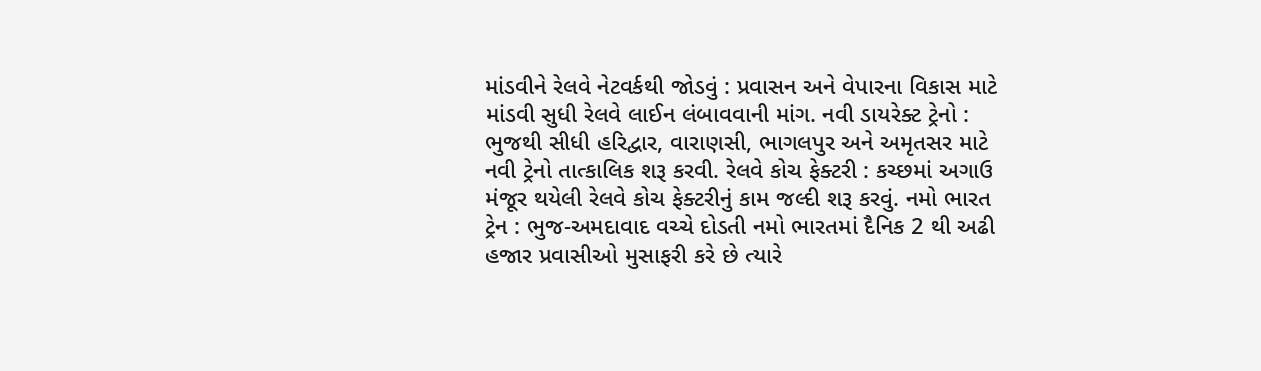માંડવીને રેલવે નેટવર્કથી જોડવું : પ્રવાસન અને વેપારના વિકાસ માટે માંડવી સુધી રેલવે લાઈન લંબાવવાની માંગ. નવી ડાયરેક્ટ ટ્રેનો : ભુજથી સીધી હરિદ્વાર, વારાણસી, ભાગલપુર અને અમૃતસર માટે નવી ટ્રેનો તાત્કાલિક શરૂ કરવી. રેલવે કોચ ફેક્ટરી : કચ્છમાં અગાઉ મંજૂર થયેલી રેલવે કોચ ફેક્ટરીનું કામ જલ્દી શરૂ કરવું. નમો ભારત ટ્રેન : ભુજ-અમદાવાદ વચ્ચે દોડતી નમો ભારતમાં દૈનિક 2 થી અઢી હજાર પ્રવાસીઓ મુસાફરી કરે છે ત્યારે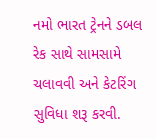નમો ભારત ટ્રેનને ડબલ રેક સાથે સામસામે ચલાવવી અને કેટરિંગ સુવિધા શરૂ કરવી.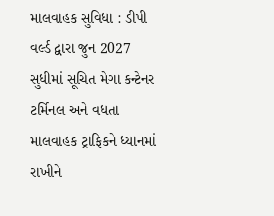માલવાહક સુવિધા : ડીપી વર્લ્ડ દ્વારા જુન 2027 સુધીમાં સૂચિત મેગા કન્ટેનર ટર્મિનલ અને વધતા માલવાહક ટ્રાફિકને ધ્યાનમાં રાખીને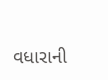વધારાની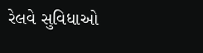રેલવે સુવિધાઓ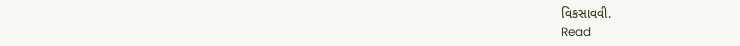વિકસાવવી.
Read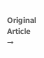Original Article →